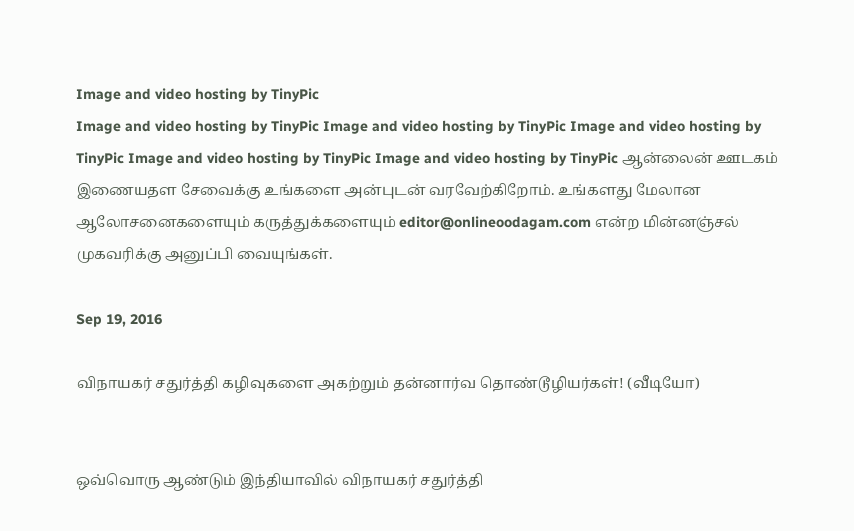Image and video hosting by TinyPic
Image and video hosting by TinyPic Image and video hosting by TinyPic Image and video hosting by TinyPic Image and video hosting by TinyPic Image and video hosting by TinyPic ஆன்லைன் ஊடகம் இணையதள சேவைக்கு உங்களை அன்புடன் வரவேற்கிறோம். உங்களது மேலான ஆலோசனைகளையும் கருத்துக்களையும் editor@onlineoodagam.com என்ற மின்னஞ்சல் முகவரிக்கு அனுப்பி வையுங்கள்.

Sep 19, 2016

விநாயகர் சதுர்த்தி கழிவுகளை அகற்றும் தன்னார்வ தொண்டூழியர்கள்! (வீடியோ)


ஒவ்வொரு ஆண்டும் இந்தியாவில் விநாயகர் சதுர்த்தி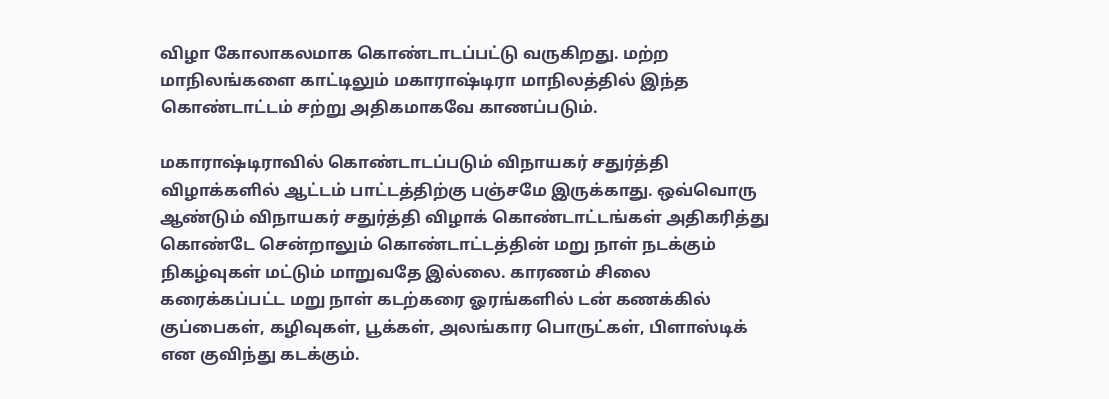விழா கோலாகலமாக கொண்டாடப்பட்டு வருகிறது. மற்ற மாநிலங்களை காட்டிலும் மகாராஷ்டிரா மாநிலத்தில் இந்த கொண்டாட்டம் சற்று அதிகமாகவே காணப்படும்.

மகாராஷ்டிராவில் கொண்டாடப்படும் விநாயகர் சதுர்த்தி விழாக்களில் ஆட்டம் பாட்டத்திற்கு பஞ்சமே இருக்காது. ஒவ்வொரு ஆண்டும் விநாயகர் சதுர்த்தி விழாக் கொண்டாட்டங்கள் அதிகரித்து கொண்டே சென்றாலும் கொண்டாட்டத்தின் மறு நாள் நடக்கும் நிகழ்வுகள் மட்டும் மாறுவதே இல்லை. காரணம் சிலை கரைக்கப்பட்ட மறு நாள் கடற்கரை ஓரங்களில் டன் கணக்கில் குப்பைகள், கழிவுகள், பூக்கள், அலங்கார பொருட்கள், பிளாஸ்டிக் என குவிந்து கடக்கும்.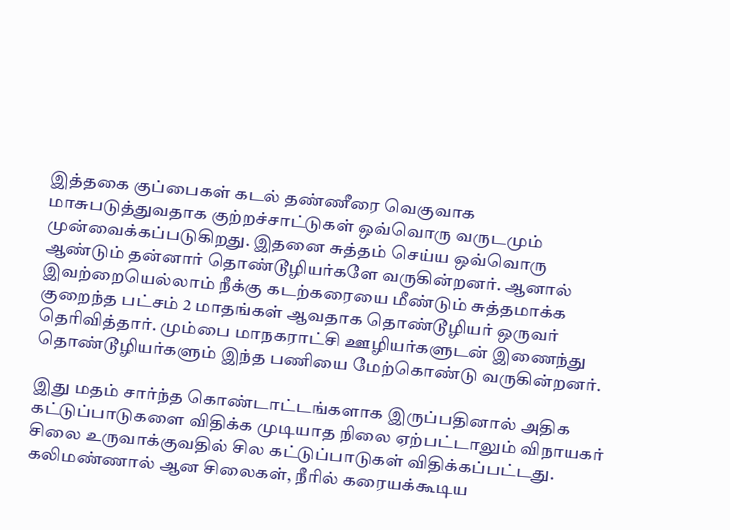இத்தகை குப்பைகள் கடல் தண்ணீரை வெகுவாக மாசுபடுத்துவதாக குற்றச்சாட்டுகள் ஒவ்வொரு வருடமும் முன்வைக்கப்படுகிறது. இதனை சுத்தம் செய்ய ஒவ்வொரு ஆண்டும் தன்னார் தொண்டூழியர்களே வருகின்றனர். ஆனால் இவற்றையெல்லாம் நீக்கு கடற்கரையை மீண்டும் சுத்தமாக்க குறைந்த பட்சம் 2 மாதங்கள் ஆவதாக தொண்டூழியர் ஒருவர் தெரிவித்தார். மும்பை மாநகராட்சி ஊழியர்களுடன் இணைந்து தொண்டூழியர்களும் இந்த பணியை மேற்கொண்டு வருகின்றனர்.

இது மதம் சார்ந்த கொண்டாட்டங்களாக இருப்பதினால் அதிக கட்டுப்பாடுகளை விதிக்க முடியாத நிலை ஏற்பட்டாலும் விநாயகர் சிலை உருவாக்குவதில் சில கட்டுப்பாடுகள் விதிக்கப்பட்டது. கலிமண்ணால் ஆன சிலைகள், நீரில் கரையக்கூடிய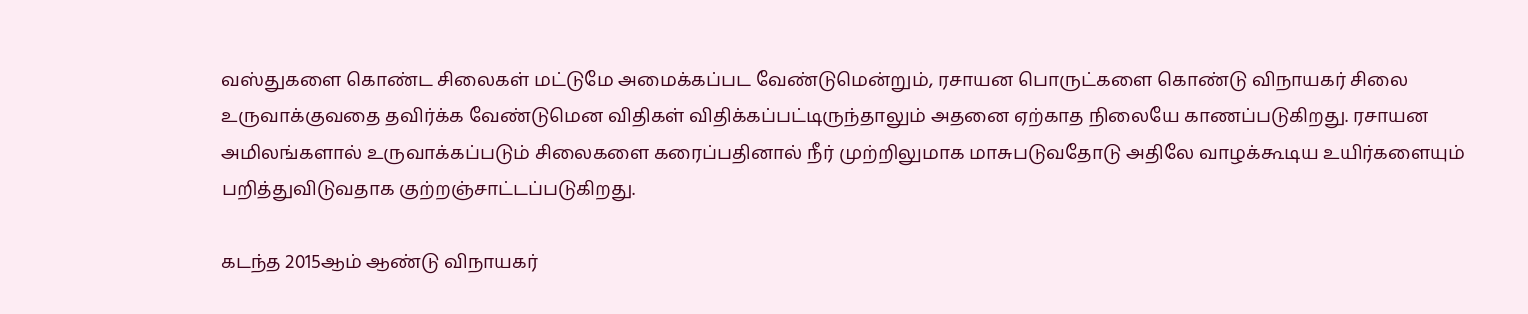வஸ்துகளை கொண்ட சிலைகள் மட்டுமே அமைக்கப்பட வேண்டுமென்றும், ரசாயன பொருட்களை கொண்டு விநாயகர் சிலை உருவாக்குவதை தவிர்க்க வேண்டுமென விதிகள் விதிக்கப்பட்டிருந்தாலும் அதனை ஏற்காத நிலையே காணப்படுகிறது. ரசாயன அமிலங்களால் உருவாக்கப்படும் சிலைகளை கரைப்பதினால் நீர் முற்றிலுமாக மாசுபடுவதோடு அதிலே வாழக்கூடிய உயிர்களையும் பறித்துவிடுவதாக குற்றஞ்சாட்டப்படுகிறது.

கடந்த 2015ஆம் ஆண்டு விநாயகர்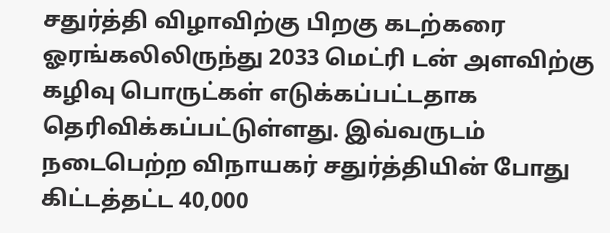சதுர்த்தி விழாவிற்கு பிறகு கடற்கரை ஓரங்கலிலிருந்து 2033 மெட்ரி டன் அளவிற்கு கழிவு பொருட்கள் எடுக்கப்பட்டதாக தெரிவிக்கப்பட்டுள்ளது. இவ்வருடம் நடைபெற்ற விநாயகர் சதுர்த்தியின் போது கிட்டத்தட்ட 40,000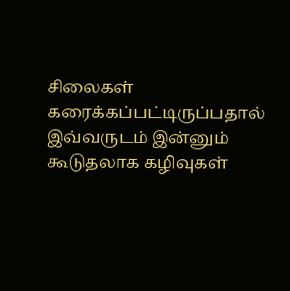சிலைகள் கரைக்கப்பட்டிருப்பதால் இவ்வருடம் இன்னும் கூடுதலாக கழிவுகள்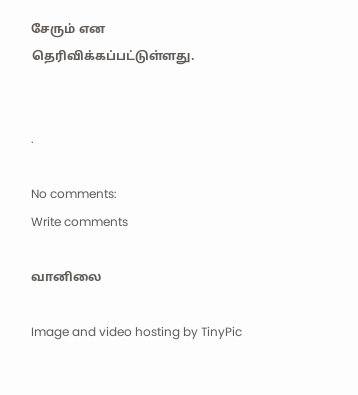சேரும் என தெரிவிக்கப்பட்டுள்ளது.


.

No comments:
Write comments

வானிலை

Image and video hosting by TinyPic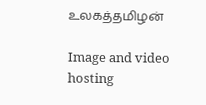உலகத்தமிழன்

Image and video hosting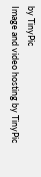by TinyPic
Image and video hosting by TinyPic